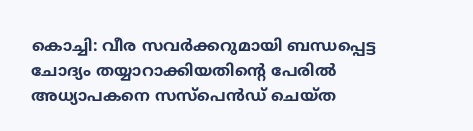കൊച്ചി: വീര സവർക്കറുമായി ബന്ധപ്പെട്ട ചോദ്യം തയ്യാറാക്കിയതിന്റെ പേരിൽ അധ്യാപകനെ സസ്പെൻഡ് ചെയ്ത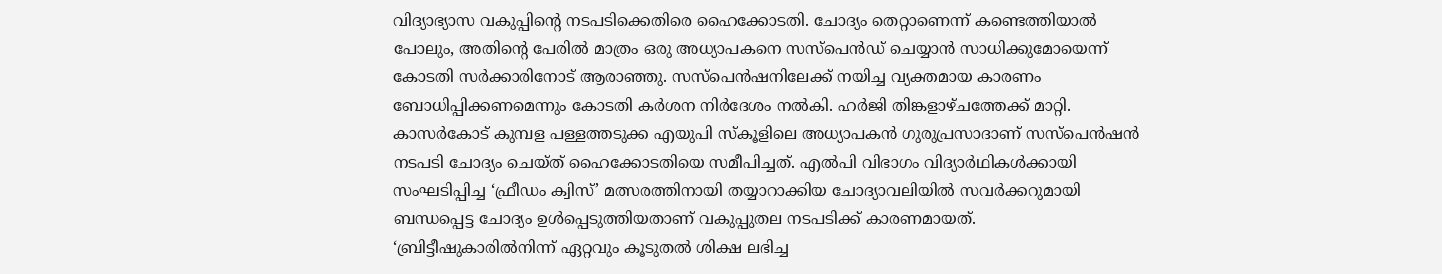വിദ്യാഭ്യാസ വകുപ്പിന്റെ നടപടിക്കെതിരെ ഹൈക്കോടതി. ചോദ്യം തെറ്റാണെന്ന് കണ്ടെത്തിയാൽ പോലും, അതിന്റെ പേരിൽ മാത്രം ഒരു അധ്യാപകനെ സസ്പെൻഡ് ചെയ്യാൻ സാധിക്കുമോയെന്ന് കോടതി സർക്കാരിനോട് ആരാഞ്ഞു. സസ്പെൻഷനിലേക്ക് നയിച്ച വ്യക്തമായ കാരണം ബോധിപ്പിക്കണമെന്നും കോടതി കർശന നിർദേശം നൽകി. ഹർജി തിങ്കളാഴ്ചത്തേക്ക് മാറ്റി.
കാസർകോട് കുമ്പള പള്ളത്തടുക്ക എയുപി സ്കൂളിലെ അധ്യാപകൻ ഗുരുപ്രസാദാണ് സസ്പെൻഷൻ നടപടി ചോദ്യം ചെയ്ത് ഹൈക്കോടതിയെ സമീപിച്ചത്. എൽപി വിഭാഗം വിദ്യാർഥികൾക്കായി സംഘടിപ്പിച്ച ‘ഫ്രീഡം ക്വിസ്’ മത്സരത്തിനായി തയ്യാറാക്കിയ ചോദ്യാവലിയിൽ സവർക്കറുമായി ബന്ധപ്പെട്ട ചോദ്യം ഉൾപ്പെടുത്തിയതാണ് വകുപ്പുതല നടപടിക്ക് കാരണമായത്.
‘ബ്രിട്ടീഷുകാരിൽനിന്ന് ഏറ്റവും കൂടുതൽ ശിക്ഷ ലഭിച്ച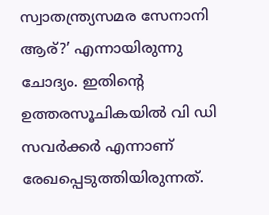സ്വാതന്ത്ര്യസമര സേനാനി ആര്?’ എന്നായിരുന്നു ചോദ്യം. ഇതിന്റെ ഉത്തരസൂചികയിൽ വി ഡി സവർക്കർ എന്നാണ് രേഖപ്പെടുത്തിയിരുന്നത്.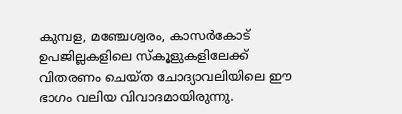കുമ്പള, മഞ്ചേശ്വരം, കാസർകോട് ഉപജില്ലകളിലെ സ്കൂളുകളിലേക്ക് വിതരണം ചെയ്ത ചോദ്യാവലിയിലെ ഈ ഭാഗം വലിയ വിവാദമായിരുന്നു.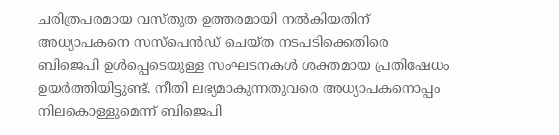ചരിത്രപരമായ വസ്തുത ഉത്തരമായി നൽകിയതിന് അധ്യാപകനെ സസ്പെൻഡ് ചെയ്ത നടപടിക്കെതിരെ ബിജെപി ഉൾപ്പെടെയുള്ള സംഘടനകൾ ശക്തമായ പ്രതിഷേധം ഉയർത്തിയിട്ടുണ്ട്. നീതി ലഭ്യമാകുന്നതുവരെ അധ്യാപകനൊപ്പം നിലകൊള്ളുമെന്ന് ബിജെപി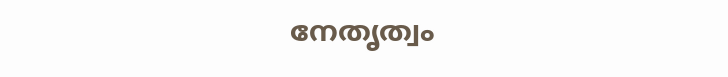നേതൃത്വം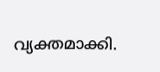വ്യക്തമാക്കി.